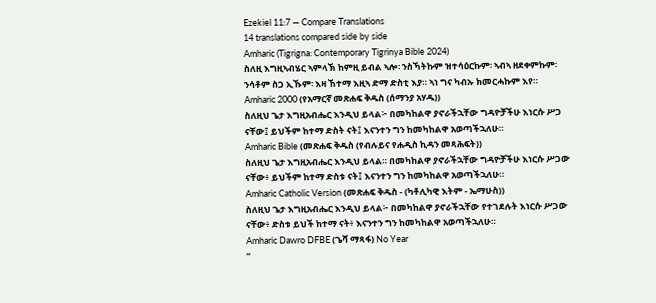Ezekiel 11:7 — Compare Translations
14 translations compared side by side
Amharic (Tigrigna: Contemporary Tigrinya Bible 2024)
ስለዚ እግዚኣብሄር ኣምላኽ ከምዚ ይብል ኣሎ፡ ንስኻትኩም ዝተሳዕርኩም፡ ኣብኣ ዘደቀምኩም፡ ንሳቶም ስጋ ኢኹም፡ እዛ ኸተማ እዚኣ ድማ ድስቲ እያ። ኣነ ግና ካብኡ ክመርሓኩም እየ።
Amharic 2000 (የአማርኛ መጽሐፍ ቅዱስ (ሰማንያ አሃዱ))
ስለዚህ ጌታ እግዚአብሔር እንዲህ ይላል፦ በመካከልዋ ያኖራችኋቸው ግዳዮቻችሁ እነርሱ ሥጋ ናቸው፤ ይህችም ከተማ ድስት ናት፤ እናንተን ግን ከመካከልዋ አወጣችኋለሁ።
Amharic Bible (መጽሐፍ ቅዱስ (የብሉይና የሐዲስ ኪዳን መጻሕፍት))
ስለዚህ ጌታ እግዚአብሔር እንዲህ ይላል። በመካከልዋ ያኖራችኋቸው ግዳዮቻችሁ እነርሱ ሥጋው ናቸው፥ ይህችም ከተማ ድስቱ ናት፤ እናንተን ግን ከመካከልዋ አወጣችኋለሁ።
Amharic Catholic Version (መጽሐፍ ቅዱስ - (ካቶሊካዊ እትም - ኤማሁስ))
ስለዚህ ጌታ እግዚአብሔር እንዲህ ይላል፦ በመካከልዋ ያኖራችኋቸው የተገደሉት እነርሱ ሥጋው ናቸው፥ ድስቱ ይህች ከተማ ናት፥ እናንተን ግን ከመካከልዋ አወጣችኋለሁ።
Amharic Dawro DFBE (ጌሻ ማጻፋ) No Year
“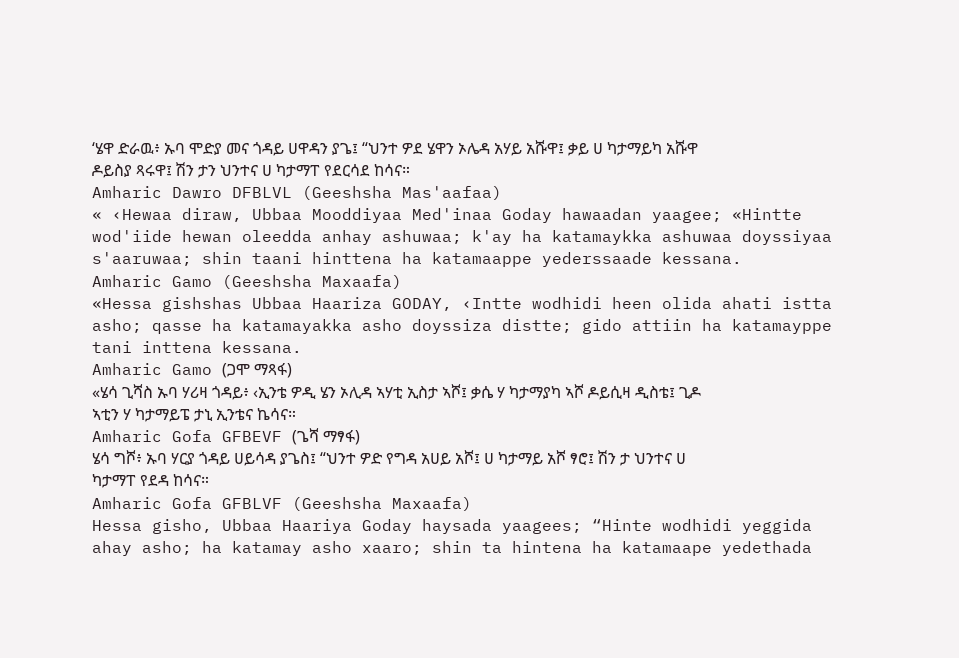‘ሄዋ ድራዉ፥ ኡባ ሞድያ መና ጎዳይ ሀዋዳን ያጌ፤ “ህንተ ዎደ ሄዋን ኦሌዳ አሃይ አሹዋ፤ ቃይ ሀ ካታማይካ አሹዋ ዶይስያ ጻሩዋ፤ ሽን ታን ህንተና ሀ ካታማፐ የደርሳደ ከሳና።
Amharic Dawro DFBLVL (Geeshsha Mas'aafaa)
« ‹Hewaa diraw, Ubbaa Mooddiyaa Med'inaa Goday hawaadan yaagee; «Hintte wod'iide hewan oleedda anhay ashuwaa; k'ay ha katamaykka ashuwaa doyssiyaa s'aaruwaa; shin taani hinttena ha katamaappe yederssaade kessana.
Amharic Gamo (Geeshsha Maxaafa)
«Hessa gishshas Ubbaa Haariza GODAY, ‹Intte wodhidi heen olida ahati istta asho; qasse ha katamayakka asho doyssiza distte; gido attiin ha katamayppe tani inttena kessana.
Amharic Gamo (ጋሞ ማጻፋ)
«ሄሳ ጊሻስ ኡባ ሃሪዛ ጎዳይ፥ ‹ኢንቴ ዎዲ ሄን ኦሊዳ ኣሃቲ ኢስታ ኣሾ፤ ቃሴ ሃ ካታማያካ ኣሾ ዶይሲዛ ዲስቴ፤ ጊዶ ኣቲን ሃ ካታማይፔ ታኒ ኢንቴና ኬሳና።
Amharic Gofa GFBEVF (ጌሻ ማፃፋ)
ሄሳ ግሾ፥ ኡባ ሃርያ ጎዳይ ሀይሳዳ ያጌስ፤ “ህንተ ዎድ የግዳ አሀይ አሾ፤ ሀ ካታማይ አሾ ፃሮ፤ ሽን ታ ህንተና ሀ ካታማፐ የደዳ ከሳና።
Amharic Gofa GFBLVF (Geeshsha Maxaafa)
Hessa gisho, Ubbaa Haariya Goday haysada yaagees; “Hinte wodhidi yeggida ahay asho; ha katamay asho xaaro; shin ta hintena ha katamaape yedethada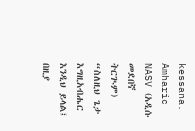kessana.
Amharic NASV (አዲሱ መደበኛ ትርጒም)
“ስለዚህ ጌታ እግዚአብሔር እንዲህ ይላል፤ በዚያ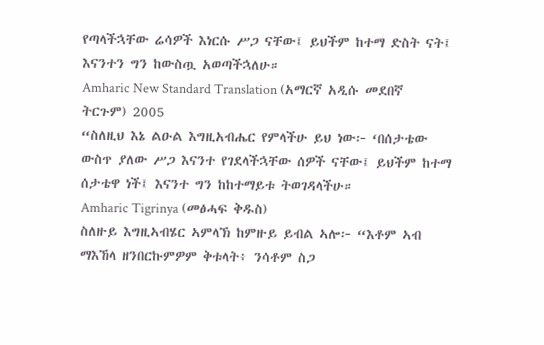የጣላችኋቸው ሬሳዎች እነርሱ ሥጋ ናቸው፤ ይህችም ከተማ ድስት ናት፤ እናንተን ግን ከውስጧ አወጣችኋለሁ።
Amharic New Standard Translation (አማርኛ አዲሱ መደበኛ ትርጉም) 2005
“ስለዚህ እኔ ልዑል እግዚአብሔር የምላችሁ ይህ ነው፦ ‘በሰታቴው ውስጥ ያለው ሥጋ እናንተ የገደላችኋቸው ሰዎች ናቸው፤ ይህችም ከተማ ሰታቴዋ ነች፤ እናንተ ግን ከከተማይቱ ትወገዳላችሁ።
Amharic Tigrinya (መፅሓፍ ቅዱስ)
ስለዙይ እግዚኣብሄር ኣምላኽ ከምዙይ ይብል ኣሎ፦ “እቶም ኣብ ማእኸላ ዘንበርኩምዎም ቅቱላት፥ ንሳቶም ስጋ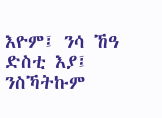እዮም፤ ንሳ ኸዓ ድስቲ እያ፤ ንስኻትኩም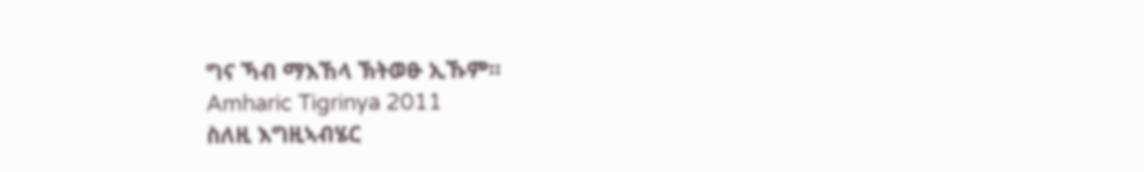ግና ኻብ ማእኸላ ኽትወፁ ኢኹም።
Amharic Tigrinya 2011
ስለዚ እግዚኣብሄር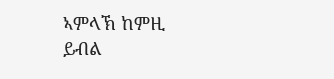ኣምላኽ ከምዚ ይብል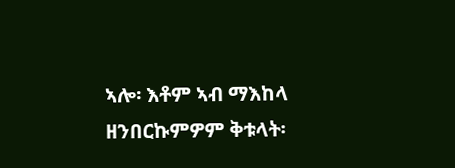ኣሎ፡ እቶም ኣብ ማእከላ ዘንበርኩምዎም ቅቱላት፡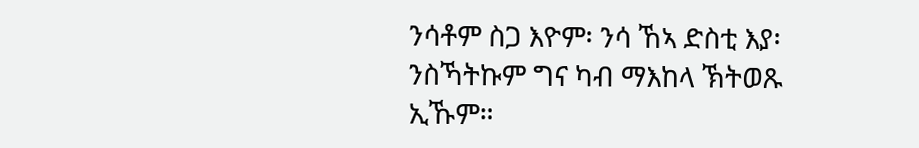ንሳቶም ስጋ እዮም፡ ንሳ ኸኣ ድስቲ እያ፡ ንስኻትኩም ግና ካብ ማእከላ ኽትወጹ ኢኹም።